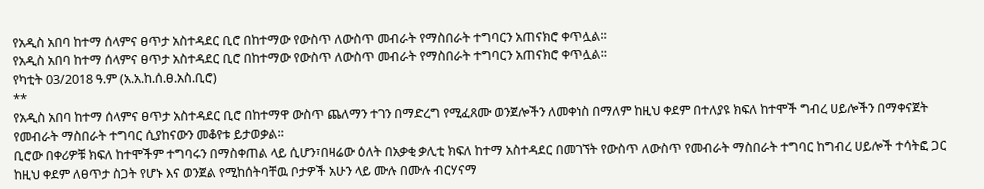የአዲስ አበባ ከተማ ሰላምና ፀጥታ አስተዳደር ቢሮ በከተማው የውስጥ ለውስጥ መብራት የማስበራት ተግባርን አጠናክሮ ቀጥሏል።
የአዲስ አበባ ከተማ ሰላምና ፀጥታ አስተዳደር ቢሮ በከተማው የውስጥ ለውስጥ መብራት የማስበራት ተግባርን አጠናክሮ ቀጥሏል።
የካቲት 03/2018 ዓ.ም (አ.አ.ከ.ሰ.ፀ.አስ.ቢሮ)
**
የአዲስ አበባ ከተማ ሰላምና ፀጥታ አስተዳደር ቢሮ በከተማዋ ውስጥ ጨለማን ተገን በማድረግ የሚፈጸሙ ወንጀሎችን ለመቀነስ በማለም ከዚህ ቀደም በተለያዩ ክፍለ ከተሞች ግብረ ሀይሎችን በማቀናጀት የመብራት ማስበራት ተግባር ሲያከናውን መቆየቱ ይታወቃል።
ቢሮው በቀሪዎቹ ክፍለ ከተሞችም ተግባሩን በማስቀጠል ላይ ሲሆን፣በዛሬው ዕለት በአቃቂ ቃሊቲ ክፍለ ከተማ አስተዳደር በመገኘት የውስጥ ለውስጥ የመብራት ማስበራት ተግባር ከግብረ ሀይሎች ተሳትፎ ጋር ከዚህ ቀደም ለፀጥታ ስጋት የሆኑ እና ወንጀል የሚከሰትባቸዉ ቦታዎች አሁን ላይ ሙሉ በሙሉ ብርሃናማ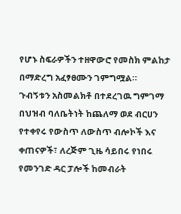የሆኑ ስፍራዎችን ተዘዋውሮ የመስክ ምልከታ በማድረግ አፈፃፀሙን ገምግሟል።
ጉብኝቱን አስመልክቶ በተደረገዉ ግምገማ በህዝብ ባለቤትነት ከጨለማ ወደ ብርሀን የተቀየሩ የውስጥ ለውስጥ ብሎኮች እና ቀጠናዎች፣ ለረጅም ጊዜ ሳይበሩ የነበሩ የመንገድ ዳር ፓሎች ከመብራት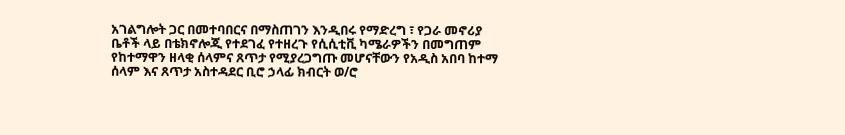አገልግሎት ጋር በመተባበርና በማስጠገን እንዲበሩ የማድረግ ፣ የጋራ መኖሪያ ቤቶች ላይ በቴክኖሎጂ የተደገፈ የተዘረጉ የሲሲቲቪ ካሜራዎችን በመግጠም የከተማዋን ዘላቂ ሰላምና ጸጥታ የሚያረጋግጡ መሆናቸውን የአዲስ አበባ ከተማ ሰላም እና ጸጥታ አስተዳደር ቢሮ ኃላፊ ክብርት ወ/ሮ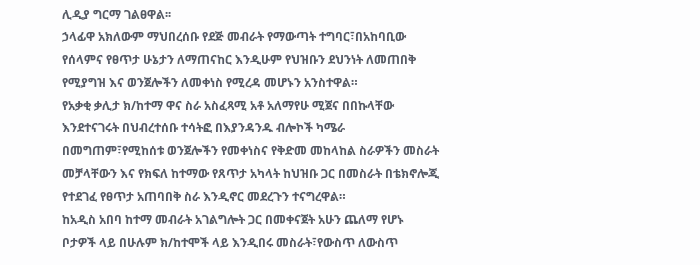ሊዲያ ግርማ ገልፀዋል፡፡
ኃላፊዋ አክለውም ማህበረሰቡ የደጅ መብራት የማውጣት ተግባር፣በአከባቢው የሰላምና የፀጥታ ሁኔታን ለማጠናከር እንዲሁም የህዝቡን ደህንነት ለመጠበቅ የሚያግዝ እና ወንጀሎችን ለመቀነስ የሚረዳ መሆኑን አንስተዋል።
የአቃቂ ቃሊታ ክ/ከተማ ዋና ስራ አስፈጻሚ አቶ አለማየሁ ሚጀና በበኩላቸው እንደተናገሩት በህብረተሰቡ ተሳትፎ በእያንዳንዱ ብሎኮች ካሜራ በመግጠም፣የሚከሰቱ ወንጀሎችን የመቀነስና የቅድመ መከላከል ስራዎችን መስራት መቻላቸውን እና የክፍለ ከተማው የጸጥታ አካላት ከህዝቡ ጋር በመስራት በቴክኖሎጂ የተደገፈ የፀጥታ አጠባበቅ ስራ እንዲኖር መደረጉን ተናግረዋል።
ከአዲስ አበባ ከተማ መብራት አገልግሎት ጋር በመቀናጀት አሁን ጨለማ የሆኑ ቦታዎች ላይ በሁሉም ክ/ከተሞች ላይ እንዲበሩ መስራት፣የውስጥ ለውስጥ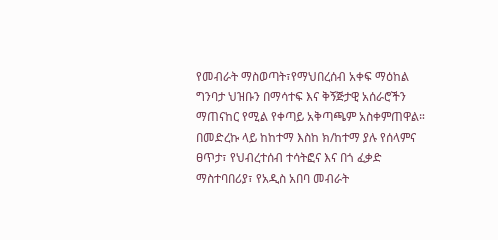የመብራት ማስወጣት፣የማህበረሰብ አቀፍ ማዕከል ግንባታ ህዝቡን በማሳተፍ እና ቅኝጅታዊ አሰራሮችን ማጠናከር የሚል የቀጣይ አቅጣጫም አስቀምጠዋል።
በመድረኩ ላይ ከከተማ እስከ ክ/ከተማ ያሉ የሰላምና ፀጥታ፣ የህብረተሰብ ተሳትፎና እና በጎ ፈቃድ ማስተባበሪያ፣ የአዲስ አበባ መብራት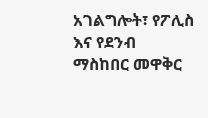አገልግሎት፣ የፖሊስ እና የደንብ ማስከበር መዋቅር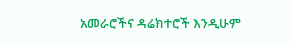አመራሮችና ዳሬክተሮች እንዲሁም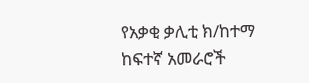የአቃቂ ቃሊቲ ክ/ከተማ ከፍተኛ አመራሮች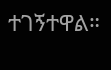ተገኝተዋል።